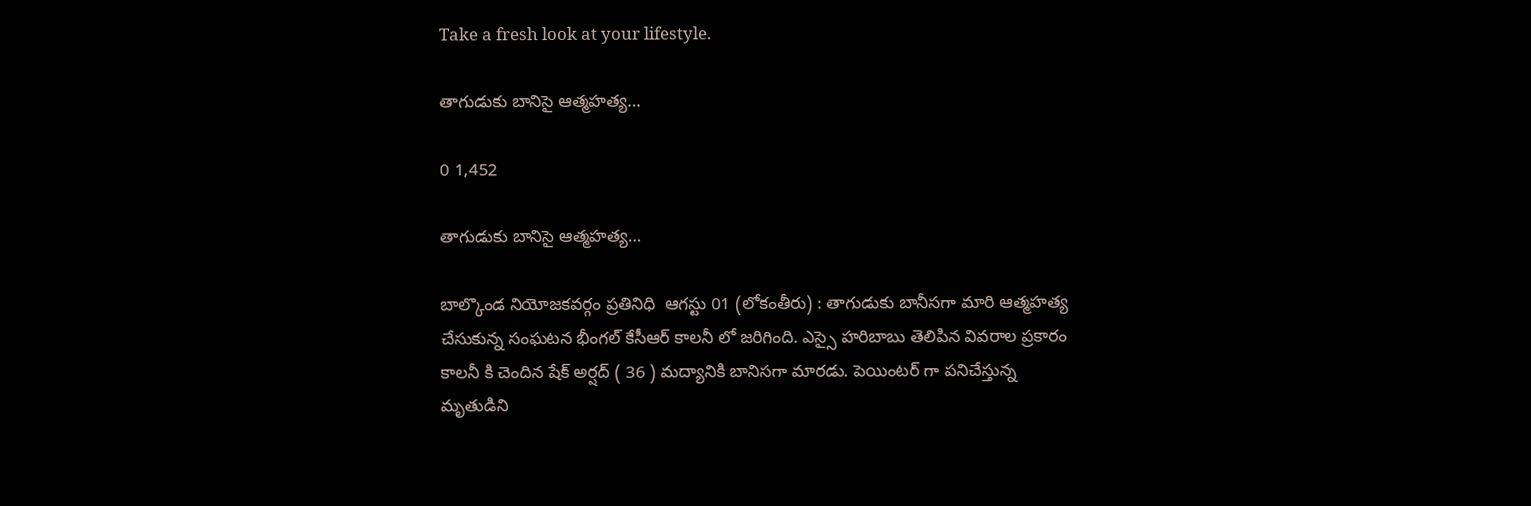Take a fresh look at your lifestyle.

తాగుడుకు బానిసై ఆత్మహత్య…

0 1,452

తాగుడుకు బానిసై ఆత్మహత్య…

బాల్కొండ నియోజకవర్గం ప్రతినిధి  ఆగస్టు 01 (లోకంతీరు) : తాగుడుకు బానీసగా మారి ఆత్మహత్య చేసుకున్న సంఘటన భీంగల్ కేసీఆర్ కాలనీ లో జరిగింది. ఎస్సై హరిబాబు తెలిపిన వివరాల ప్రకారం కాలనీ కి చెందిన షేక్ అర్షద్ ( 36 ) మద్యానికి బానిసగా మారడు. పెయింటర్ గా పనిచేస్తున్న మృతుడిని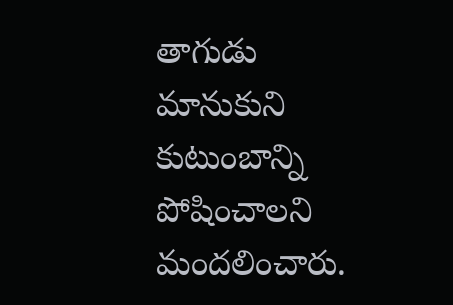తాగుడు మానుకుని కుటుంబాన్ని పోషించాలని మందలించారు.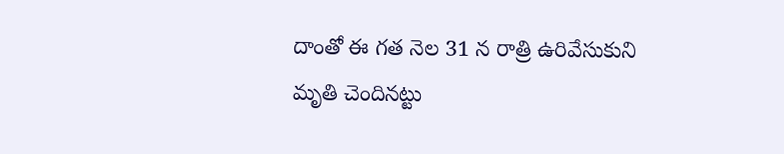దాంతో ఈ గత నెల 31 న రాత్రి ఉరివేసుకుని మృతి చెందినట్టు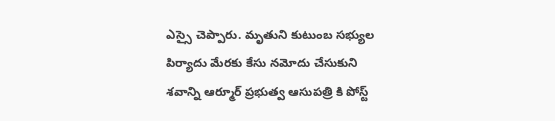ఎస్సై చెప్పారు. మృతుని కుటుంబ సభ్యుల పిర్యాదు మేరకు కేసు నమోదు చేసుకుని శవాన్ని ఆర్మూర్ ప్రభుత్వ ఆసుపత్రి కి పోస్ట్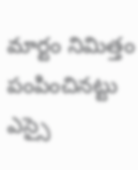మార్టం నిమిత్తం పంపించినట్టు ఎస్సై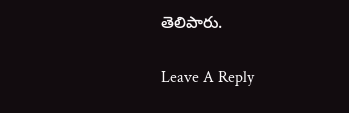తెలిపారు.

Leave A Reply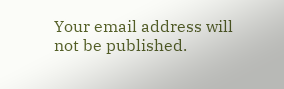Your email address will not be published.